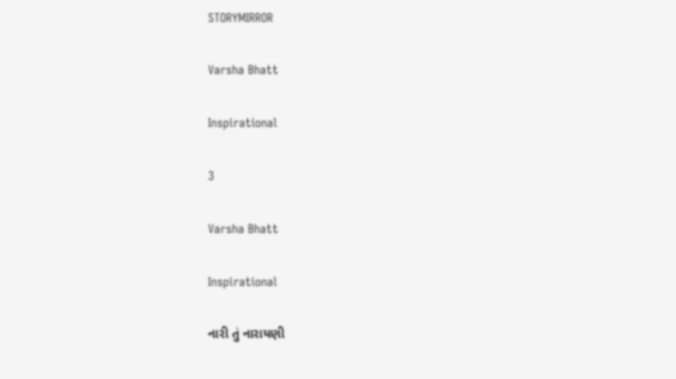STORYMIRROR

Varsha Bhatt

Inspirational

3

Varsha Bhatt

Inspirational

નારી તું નારાયણી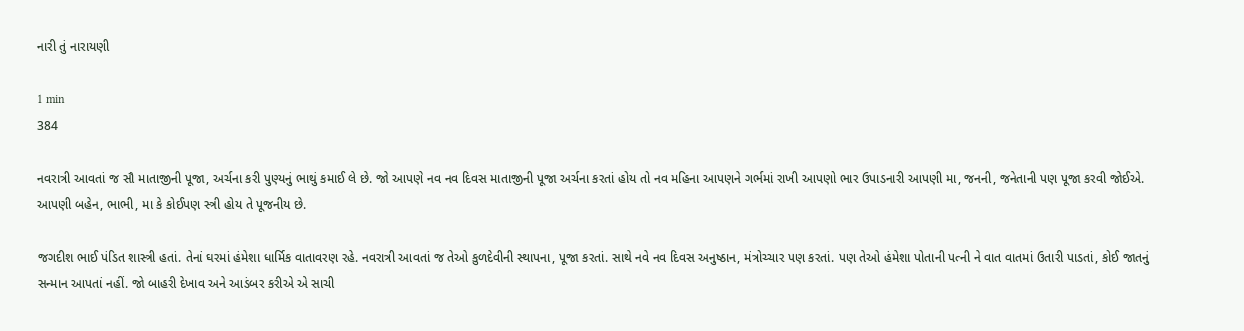નારી તું નારાયણી

1 min
384

નવરાત્રી આવતાં જ સૌ માતાજીની પૂજા, અર્ચના કરી પુણ્યનું ભાથું કમાઈ લે છે. જો આપણે નવ નવ દિવસ માતાજીની પૂજા અર્ચના કરતાં હોય તો નવ મહિના આપણને ગર્ભમાં રાખી આપણો ભાર ઉપાડનારી આપણી મા, જનની, જનેતાની પણ પૂજા કરવી જોઈએ. આપણી બહેન, ભાભી, મા કે કોઈપણ સ્ત્રી હોય તે પૂજનીય છે.

જગદીશ ભાઈ પંડિત શાસ્ત્રી હતાં. તેનાં ઘરમાં હંમેશા ધાર્મિક વાતાવરણ રહે. નવરાત્રી આવતાં જ તેઓ કુળદેવીની સ્થાપના, પૂજા કરતાં. સાથે નવે નવ દિવસ અનુષ્ઠાન, મંત્રોચ્ચાર પણ કરતાં. પણ તેઓ હંમેશા પોતાની પત્ની ને વાત વાતમાં ઉતારી પાડતાં, કોઈ જાતનું સન્માન આપતાં નહીં. જો બાહરી દેખાવ અને આડંબર કરીએ એ સાચી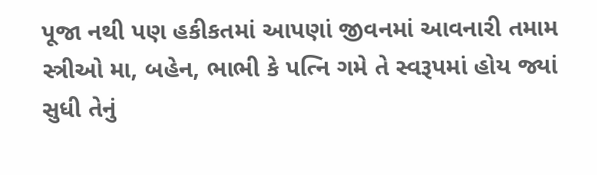પૂજા નથી પણ હકીકતમાં આપણાં જીવનમાં આવનારી તમામ સ્ત્રીઓ મા, બહેન, ભાભી કે પત્નિ ગમે તે સ્વરૂપમાં હોય જ્યાં સુધી તેનું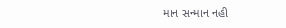માન સન્માન નહી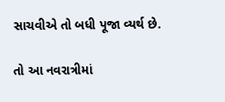સાચવીએ તો બધી પૂજા વ્યર્થ છે.

તો આ નવરાત્રીમાં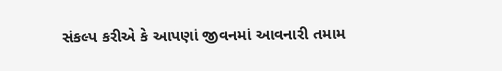સંકલ્પ કરીએ કે આપણાં જીવનમાં આવનારી તમામ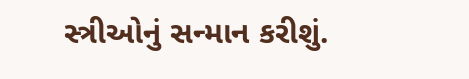સ્ત્રીઓનું સન્માન કરીશું.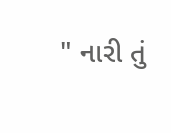" નારી તું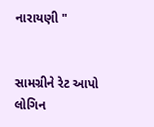નારાયણી "


સામગ્રીને રેટ આપો
લોગિન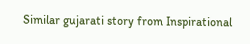Similar gujarati story from Inspirational